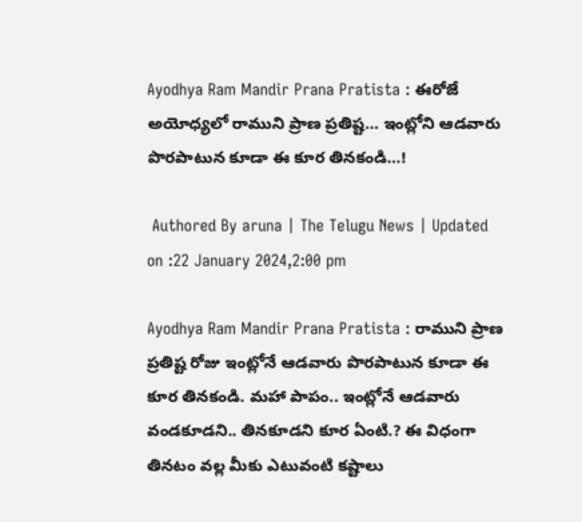Ayodhya Ram Mandir Prana Pratista : ఈరోజే అయోధ్యలో రాముని ప్రాణ ప్రతిష్ట… ఇంట్లోని ఆడవారు పొరపాటున కూడా ఈ కూర తినకండి…!

 Authored By aruna | The Telugu News | Updated on :22 January 2024,2:00 pm

Ayodhya Ram Mandir Prana Pratista : రాముని ప్రాణ ప్రతిష్ట రోజు ఇంట్లోనే ఆడవారు పొరపాటున కూడా ఈ కూర తినకండి. మహా పాపం.. ఇంట్లోనే ఆడవారు వండకూడని.. తినకూడని కూర ఏంటి.? ఈ విధంగా తినటం వల్ల మీకు ఎటువంటి కష్టాలు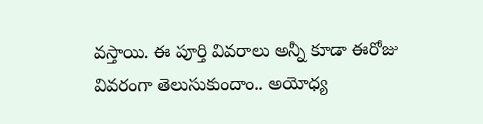వస్తాయి. ఈ పూర్తి వివరాలు అన్నీ కూడా ఈరోజు వివరంగా తెలుసుకుందాం.. అయోధ్య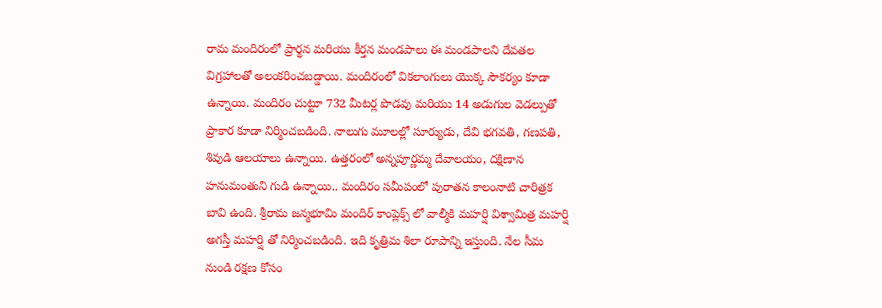రామ మందిరంలో ప్రార్థన మరియు కీర్తన మండపాలు ఈ మండపాలని దేవతల విగ్రహాలతో అలంకరించబడ్డాయి. మందిరంలో వికలాంగులు యొక్క సౌకర్యం కూడా ఉన్నాయి. మందిరం చుట్టూ 732 మీటర్ల పొడవు మరియు 14 అడుగుల వెడల్పుతో ప్రాకార కూడా నిర్మించబడింది. నాలుగు మూలల్లో సూర్యుడు, దేవి భగవతి, గణపతి, శివుడి ఆలయాలు ఉన్నాయి. ఉత్తరంలో అన్నపూర్ణమ్మ దేవాలయం, దక్షిణాన హనుమంతుని గుడి ఉన్నాయి.. మందిరం సమీపంలో పురాతన కాలంనాటి చారిత్రక బావి ఉంది. శ్రీరామ జన్మభూమి మందిర్ కాంప్లెక్స్ లో వాల్మీకి మహర్షి విశ్వామిత్ర మహర్షి అగస్తీ మహర్షి తో నిర్మించబడింది. ఇది కృత్రిమ శిలా రూపాన్ని ఇస్తుంది. నేల సీమ నుండి రక్షణ కోసం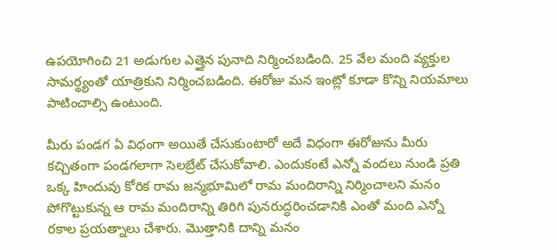ఉపయోగించి 21 అడుగుల ఎత్తైన పునాది నిర్మించబడింది. 25 వేల మంది వ్యక్తుల సామర్థ్యంతో యాత్రికుని నిర్మించబడింది. ఈరోజు మన ఇంట్లో కూడా కొన్ని నియమాలు పాటించాల్సి ఉంటుంది.

మీరు పండగ ఏ విధంగా అయితే చేసుకుంటారో అదే విధంగా ఈరోజును మీరు కచ్చితంగా పండగలాగా సెలబ్రేట్ చేసుకోవాలి. ఎందుకంటే ఎన్నో వందలు నుండి ప్రతి ఒక్క హిందువు కోరిక రామ జన్మభూమిలో రామ మందిరాన్ని నిర్మించాలని మనం పోగొట్టుకున్న ఆ రామ మందిరాన్ని తిరిగి పునరుద్ధరించడానికి ఎంతో మంది ఎన్నో రకాల ప్రయత్నాలు చేశారు. మొత్తానికి దాన్ని మనం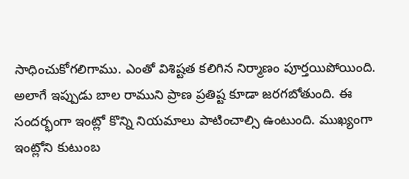సాధించుకోగలిగాము. ఎంతో విశిష్టత కలిగిన నిర్మాణం పూర్తయిపోయింది. అలాగే ఇప్పుడు బాల రాముని ప్రాణ ప్రతిష్ట కూడా జరగబోతుంది. ఈ సందర్భంగా ఇంట్లో కొన్ని నియమాలు పాటించాల్సి ఉంటుంది. ముఖ్యంగా ఇంట్లోని కుటుంబ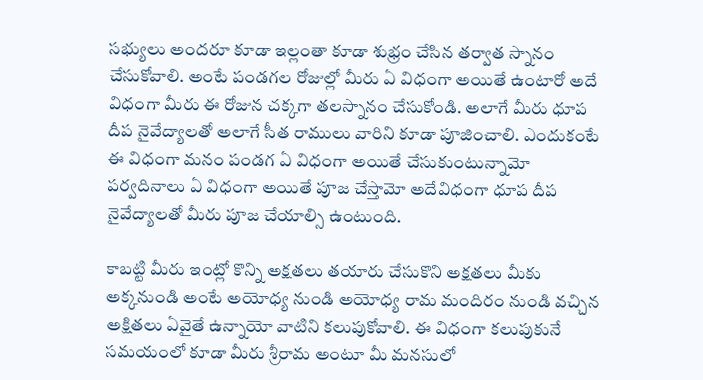సభ్యులు అందరూ కూడా ఇల్లంతా కూడా శుభ్రం చేసిన తర్వాత స్నానం చేసుకోవాలి. అంటే పండగల రోజుల్లో మీరు ఏ విధంగా అయితే ఉంటారో అదే విధంగా మీరు ఈ రోజున చక్కగా తలస్నానం చేసుకోండి. అలాగే మీరు ధూప దీప నైవేద్యాలతో అలాగే సీత రాములు వారిని కూడా పూజించాలి. ఎందుకంటే ఈ విధంగా మనం పండగ ఏ విధంగా అయితే చేసుకుంటున్నామో పర్వదినాలు ఏ విధంగా అయితే పూజ చేస్తామో అదేవిధంగా ధూప దీప నైవేద్యాలతో మీరు పూజ చేయాల్సి ఉంటుంది.

కాబట్టి మీరు ఇంట్లో కొన్ని అక్షతలు తయారు చేసుకొని అక్షతలు మీకు అక్కనుండి అంటే అయోధ్య నుండి అయోధ్య రామ మందిరం నుండి వచ్చిన అక్షితలు ఏవైతే ఉన్నాయో వాటిని కలుపుకోవాలి. ఈ విధంగా కలుపుకునే సమయంలో కూడా మీరు శ్రీరామ అంటూ మీ మనసులో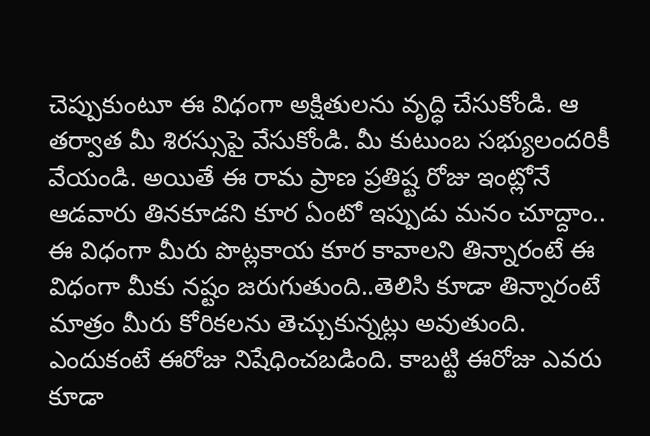చెప్పుకుంటూ ఈ విధంగా అక్షితులను వృద్ధి చేసుకోండి. ఆ తర్వాత మీ శిరస్సుపై వేసుకోండి. మీ కుటుంబ సభ్యులందరికీ వేయండి. అయితే ఈ రామ ప్రాణ ప్రతిష్ట రోజు ఇంట్లోనే ఆడవారు తినకూడని కూర ఏంటో ఇప్పుడు మనం చూద్దాం.. ఈ విధంగా మీరు పొట్లకాయ కూర కావాలని తిన్నారంటే ఈ విధంగా మీకు నష్టం జరుగుతుంది..తెలిసి కూడా తిన్నారంటే మాత్రం మీరు కోరికలను తెచ్చుకున్నట్లు అవుతుంది. ఎందుకంటే ఈరోజు నిషేధించబడింది. కాబట్టి ఈరోజు ఎవరు కూడా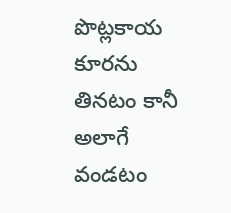పొట్లకాయ కూరను తినటం కానీ అలాగే వండటం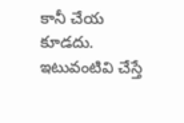కానీ చేయ కూడదు. ఇటువంటివి చేస్తే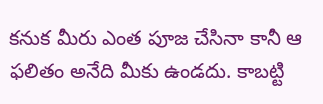కనుక మీరు ఎంత పూజ చేసినా కానీ ఆ ఫలితం అనేది మీకు ఉండదు. కాబట్టి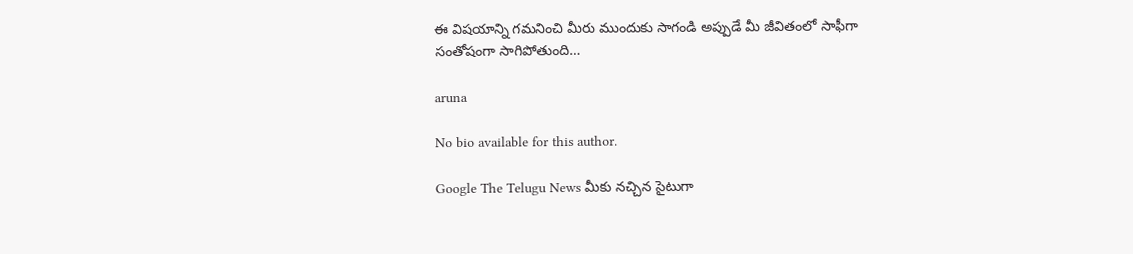ఈ విషయాన్ని గమనించి మీరు ముందుకు సాగండి అప్పుడే మీ జీవితంలో సాఫీగా సంతోషంగా సాగిపోతుంది…

aruna

No bio available for this author.

Google The Telugu News మీకు నచ్చిన సైటుగా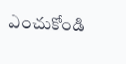ఎంచుకోండి